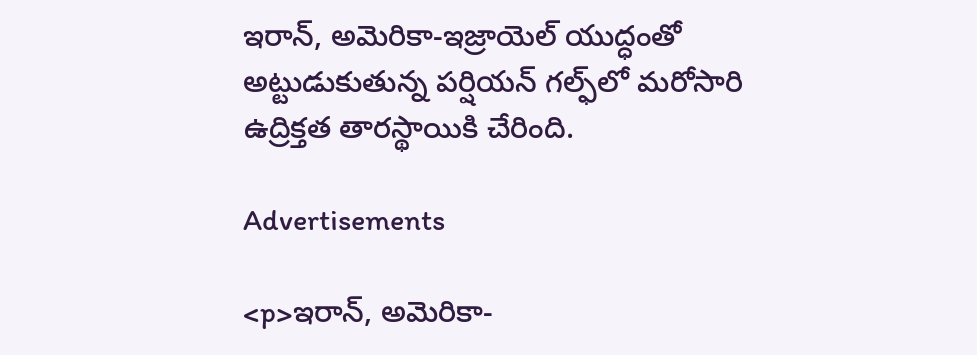ఇరాన్, అమెరికా-ఇజ్రాయెల్ యుద్ధంతో అట్టుడుకుతున్న పర్షియన్ గల్ఫ్‌లో మరోసారి ఉద్రిక్తత తారస్థాయికి చేరింది.

Advertisements

<p>ఇరాన్, అమెరికా-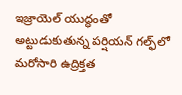ఇజ్రాయెల్ యుద్ధంతో అట్టుడుకుతున్న పర్షియన్ గల్ఫ్‌లో మరోసారి ఉద్రిక్తత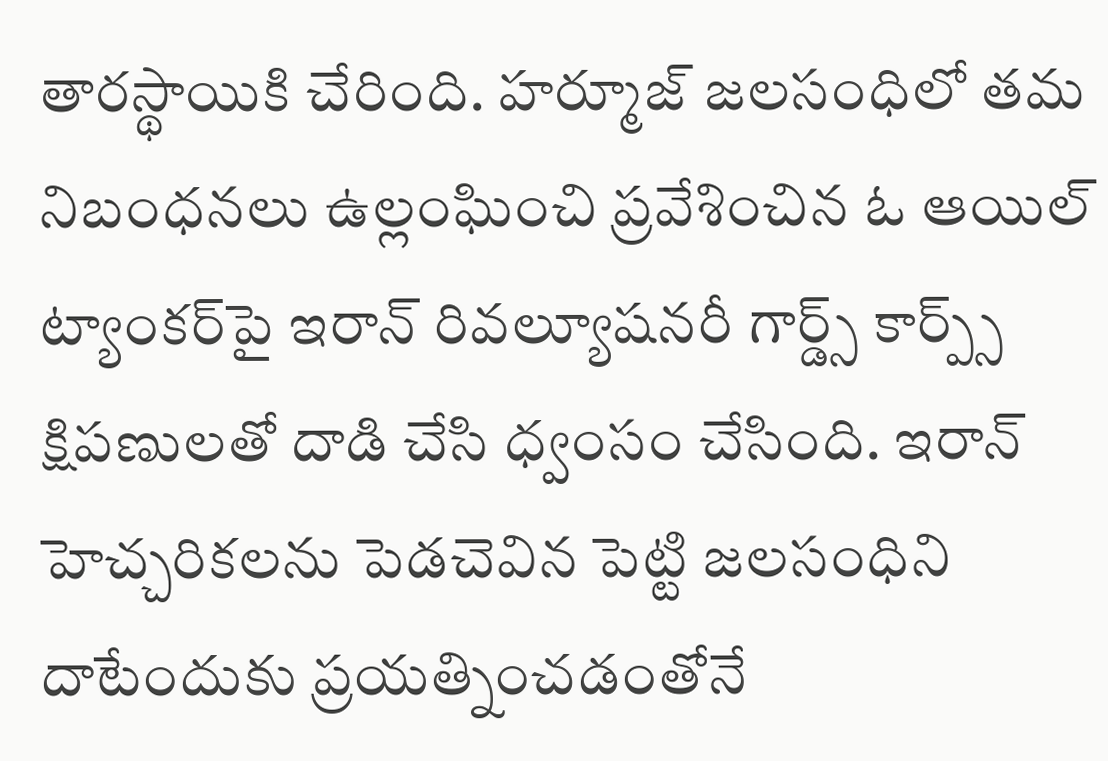తారస్థాయికి చేరింది. హర్మూజ్ జలసంధిలో తమ నిబంధనలు ఉల్లంఘించి ప్రవేశించిన ఓ ఆయిల్ ట్యాంకర్‌పై ఇరాన్ రివల్యూషనరీ గార్డ్స్ కార్ప్స్ క్షిపణులతో దాడి చేసి ధ్వంసం చేసింది. ఇరాన్ హెచ్చరికలను పెడచెవిన పెట్టి జలసంధిని దాటేందుకు ప్రయత్నించడంతోనే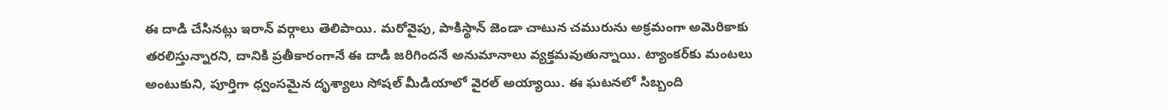ఈ దాడి చేసినట్లు ఇరాన్ వర్గాలు తెలిపాయి. మరోవైపు, పాకిస్థాన్ జెండా చాటున చమురును అక్రమంగా అమెరికాకు తరలిస్తున్నారని, దానికి ప్రతీకారంగానే ఈ దాడి జరిగిందనే అనుమానాలు వ్యక్తమవుతున్నాయి. ట్యాంకర్‌కు మంటలు అంటుకుని, పూర్తిగా ధ్వంసమైన దృశ్యాలు సోషల్ మీడియాలో వైరల్ అయ్యాయి. ఈ ఘటనలో సిబ్బంది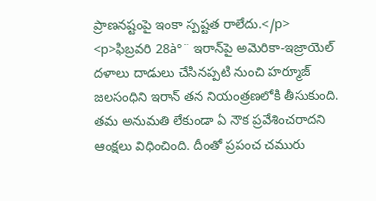ప్రాణనష్టంపై ఇంకా స్పష్టత రాలేదు.</p>
<p>ఫిబ్రవరి 28à°¨ ఇరాన్‌పై అమెరికా-ఇజ్రాయెల్ దళాలు దాడులు చేసినప్పటి నుంచి హర్మూజ్ జలసంధిని ఇరాన్ తన నియంత్రణలోకి తీసుకుంది. తమ అనుమతి లేకుండా ఏ నౌక ప్రవేశించరాదని ఆంక్షలు విధించింది. దీంతో ప్రపంచ చమురు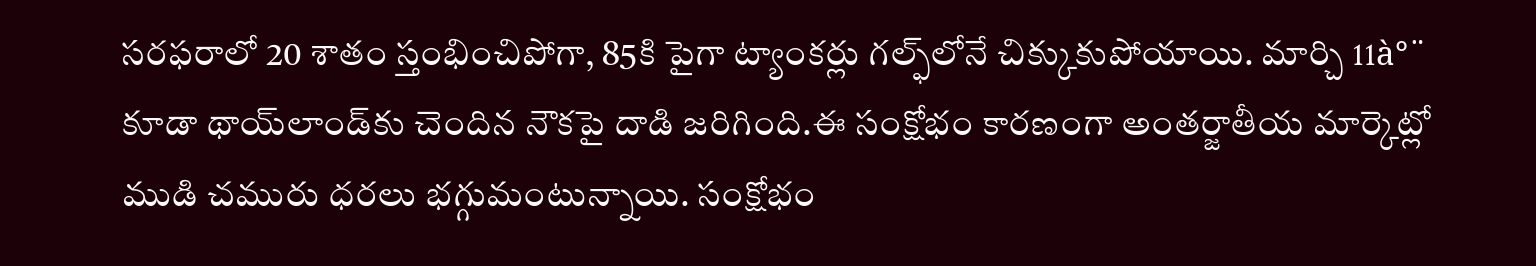సరఫరాలో 20 శాతం స్తంభించిపోగా, 85కి పైగా ట్యాంకర్లు గల్ఫ్‌లోనే చిక్కుకుపోయాయి. మార్చి 11à°¨ కూడా థాయ్‌లాండ్‌కు చెందిన నౌకపై దాడి జరిగింది.ఈ సంక్షోభం కారణంగా అంతర్జాతీయ మార్కెట్లో ముడి చమురు ధరలు భగ్గుమంటున్నాయి. సంక్షోభం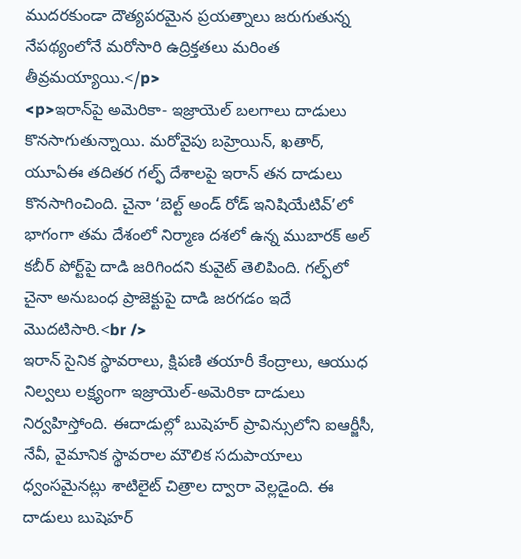ముదరకుండా దౌత్యపరమైన ప్రయత్నాలు జరుగుతున్న నేపథ్యంలోనే మరోసారి ఉద్రిక్తతలు మరింత తీవ్రమయ్యాయి.</p>
<p>ఇరాన్‌పై అమెరికా- ఇజ్రాయెల్ బలగాలు దాడులు కొనసాగుతున్నాయి. మరోవైపు బహ్రెయిన్‌, ఖతార్‌, యూఏఈ తదితర గల్ఫ్‌ దేశాలపై ఇరాన్‌ తన దాడులు కొనసాగించింది. చైనా ‘బెల్ట్‌ అండ్‌ రోడ్‌ ఇనిషియేటివ్‌’లో భాగంగా తమ దేశంలో నిర్మాణ దశలో ఉన్న ముబారక్‌ అల్‌ కబీర్‌ పోర్ట్‌పై దాడి జరిగిందని కువైట్‌ తెలిపింది. గల్ఫ్‌లో చైనా అనుబంధ ప్రాజెక్టుపై దాడి జరగడం ఇదే మొదటిసారి.<br />
ఇరాన్ సైనిక స్థావరాలు, క్షిపణి తయారీ కేంద్రాలు, ఆయుధ నిల్వలు లక్ష్యంగా ఇజ్రాయెల్-అమెరికా దాడులు నిర్వహిస్తోంది. ఈదాడుల్లో బుషెహర్ ప్రావిన్సులోని ఐఆర్జీసీ, నేవీ, వైమానిక స్థావరాల మౌలిక సదుపాయాలు ధ్వంసమైనట్లు శాటిలైట్ చిత్రాల ద్వారా వెల్లడైంది. ఈ దాడులు బుషెహర్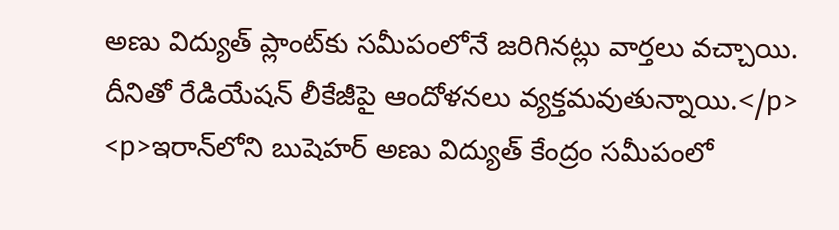అణు విద్యుత్ ప్లాంట్‌కు సమీపంలోనే జరిగినట్లు వార్తలు వచ్చాయి. దీనితో రేడియేషన్ లీకేజీపై ఆందోళనలు వ్యక్తమవుతున్నాయి.</p>
<p>ఇరాన్‌లోని బుషెహర్ అణు విద్యుత్ కేంద్రం సమీపంలో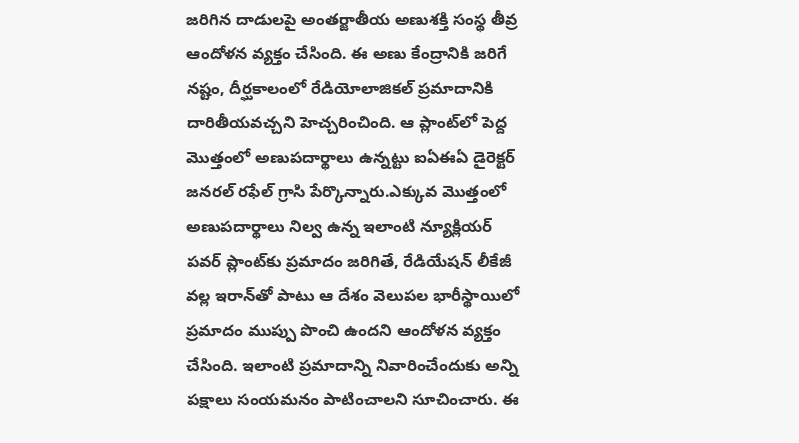జరిగిన దాడులపై అంతర్జాతీయ అణుశక్తి సంస్థ తీవ్ర ఆందోళన వ్యక్తం చేసింది. ఈ అణు కేంద్రానికి జరిగే నష్టం, దీర్ఘకాలంలో రేడియోలాజికల్ ప్రమాదానికి దారితీయవచ్చని హెచ్చరించింది. ఆ ప్లాంట్‌లో పెద్ద మొత్తంలో అణుపదార్థాలు ఉన్నట్టు ఐఏఈఏ డైరెక్టర్ జనరల్ రఫేల్ గ్రాసి పేర్కొన్నారు.ఎక్కువ మొత్తంలో అణుపదార్థాలు నిల్వ ఉన్న ఇలాంటి న్యూక్లియర్ పవర్ ప్లాంట్‌కు ప్రమాదం జరిగితే, రేడియేషన్ లీకేజీ వల్ల ఇరాన్‌తో పాటు ఆ దేశం వెలుపల భారీస్థాయిలో ప్రమాదం ముప్పు పొంచి ఉందని ఆందోళన వ్యక్తం చేసింది. ఇలాంటి ప్రమాదాన్ని నివారించేందుకు అన్ని పక్షాలు సంయమనం పాటించాలని సూచించారు. ఈ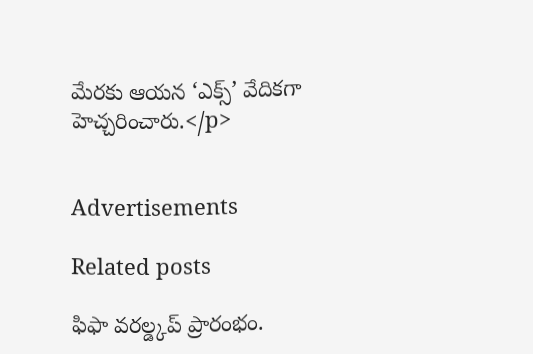మేరకు ఆయన ‘ఎక్స్’ వేదికగా హెచ్చరించారు.</p>


Advertisements

Related posts

ఫిఫా వరల్డ్కప్ ప్రారంభం.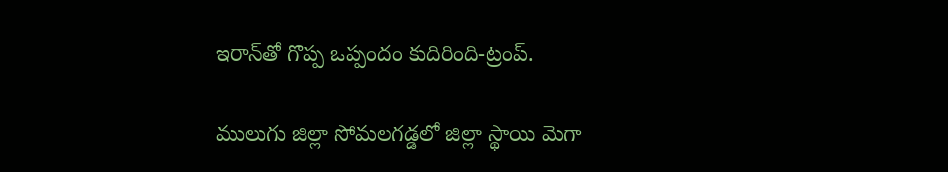ఇరాన్‌తో గొప్ప ఒప్పందం కుదిరింది-ట్రంప్.

ములుగు జిల్లా సోమలగడ్డలో జిల్లా స్థాయి మెగా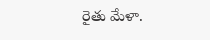రైతు మేళా.